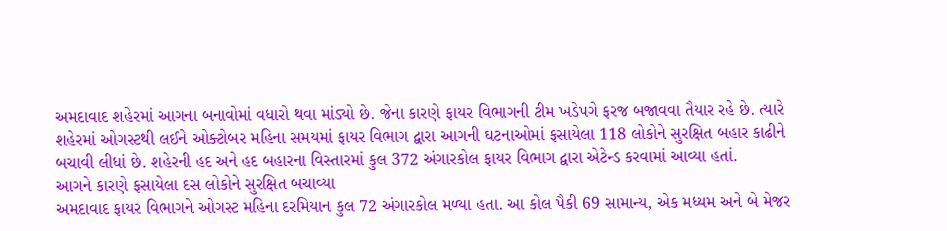અમદાવાદ શહેરમાં આગના બનાવોમાં વધારો થવા માંડ્યો છે. જેના કારણે ફાયર વિભાગની ટીમ ખડેપગે ફરજ બજાવવા તૈયાર રહે છે. ત્યારે શહેરમાં ઓગસ્ટથી લઈને ઓક્ટોબર મહિના સમયમાં ફાયર વિભાગ દ્વારા આગની ઘટનાઓમાં ફસાયેલા 118 લોકોને સુરક્ષિત બહાર કાઢીને બચાવી લીધાં છે. શહેરની હદ અને હદ બહારના વિસ્તારમાં કુલ 372 અંગારકોલ ફાયર વિભાગ દ્વારા એટેન્ડ કરવામાં આવ્યા હતાં.
આગને કારણે ફસાયેલા દસ લોકોને સુરક્ષિત બચાવ્યા
અમદાવાદ ફાયર વિભાગને ઓગસ્ટ મહિના દરમિયાન કુલ 72 અંગારકોલ મળ્યા હતા. આ કોલ પૈકી 69 સામાન્ય, એક મધ્યમ અને બે મેજર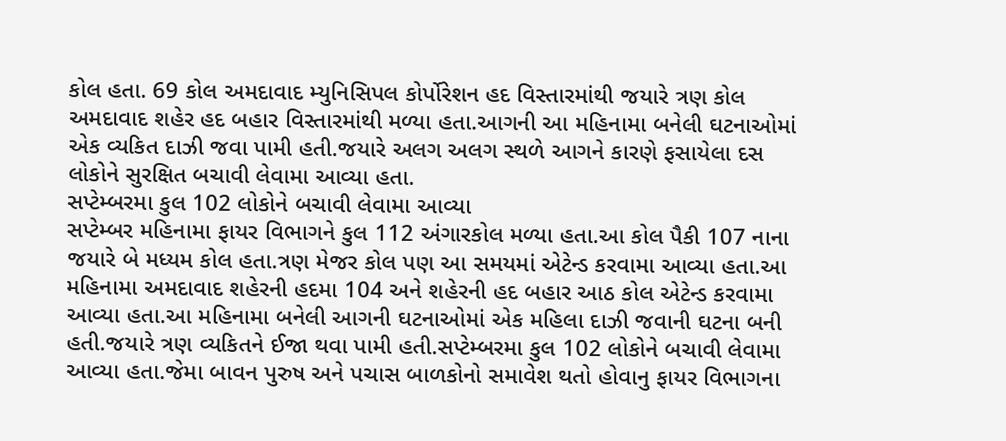કોલ હતા. 69 કોલ અમદાવાદ મ્યુનિસિપલ કોર્પોરેશન હદ વિસ્તારમાંથી જયારે ત્રણ કોલ અમદાવાદ શહેર હદ બહાર વિસ્તારમાંથી મળ્યા હતા.આગની આ મહિનામા બનેલી ઘટનાઓમાં એક વ્યકિત દાઝી જવા પામી હતી.જયારે અલગ અલગ સ્થળે આગને કારણે ફસાયેલા દસ લોકોને સુરક્ષિત બચાવી લેવામા આવ્યા હતા.
સપ્ટેમ્બરમા કુલ 102 લોકોને બચાવી લેવામા આવ્યા
સપ્ટેમ્બર મહિનામા ફાયર વિભાગને કુલ 112 અંગારકોલ મળ્યા હતા.આ કોલ પૈકી 107 નાના જયારે બે મધ્યમ કોલ હતા.ત્રણ મેજર કોલ પણ આ સમયમાં એટેન્ડ કરવામા આવ્યા હતા.આ મહિનામા અમદાવાદ શહેરની હદમા 104 અને શહેરની હદ બહાર આઠ કોલ એટેન્ડ કરવામા આવ્યા હતા.આ મહિનામા બનેલી આગની ઘટનાઓમાં એક મહિલા દાઝી જવાની ઘટના બની હતી.જયારે ત્રણ વ્યકિતને ઈજા થવા પામી હતી.સપ્ટેમ્બરમા કુલ 102 લોકોને બચાવી લેવામા આવ્યા હતા.જેમા બાવન પુરુષ અને પચાસ બાળકોનો સમાવેશ થતો હોવાનુ ફાયર વિભાગના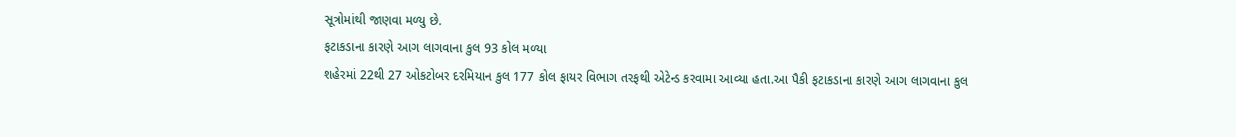સૂત્રોમાંથી જાણવા મળ્યુ છે.
ફટાકડાના કારણે આગ લાગવાના કુલ 93 કોલ મળ્યા
શહેરમાં 22થી 27 ઓકટોબર દરમિયાન કુલ 177 કોલ ફાયર વિભાગ તરફથી એટેન્ડ કરવામા આવ્યા હતા.આ પૈકી ફટાકડાના કારણે આગ લાગવાના કુલ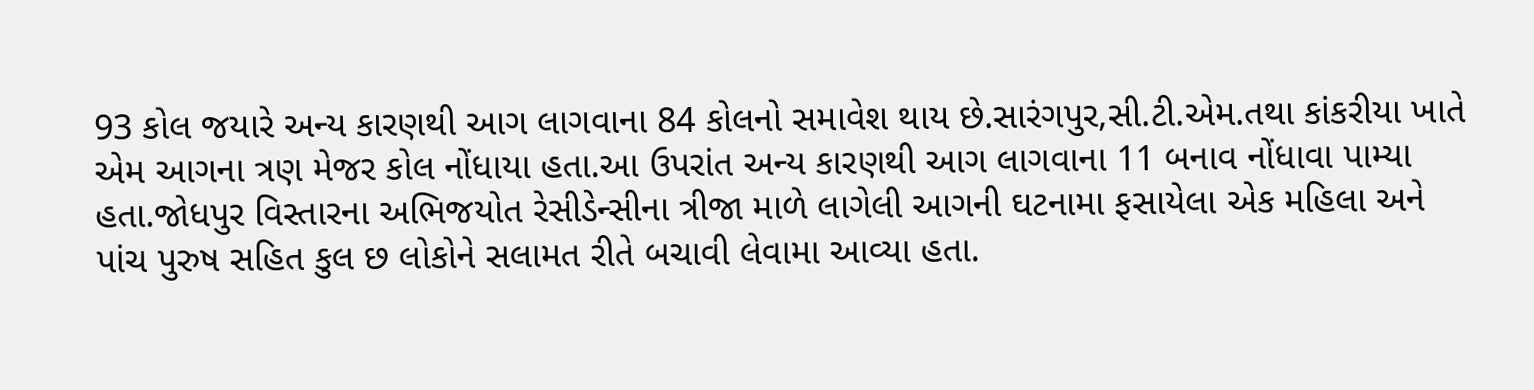93 કોલ જયારે અન્ય કારણથી આગ લાગવાના 84 કોલનો સમાવેશ થાય છે.સારંગપુર,સી.ટી.એમ.તથા કાંકરીયા ખાતે એમ આગના ત્રણ મેજર કોલ નોંધાયા હતા.આ ઉપરાંત અન્ય કારણથી આગ લાગવાના 11 બનાવ નોંધાવા પામ્યા હતા.જોધપુર વિસ્તારના અભિજયોત રેસીડેન્સીના ત્રીજા માળે લાગેલી આગની ઘટનામા ફસાયેલા એક મહિલા અને પાંચ પુરુષ સહિત કુલ છ લોકોને સલામત રીતે બચાવી લેવામા આવ્યા હતા.